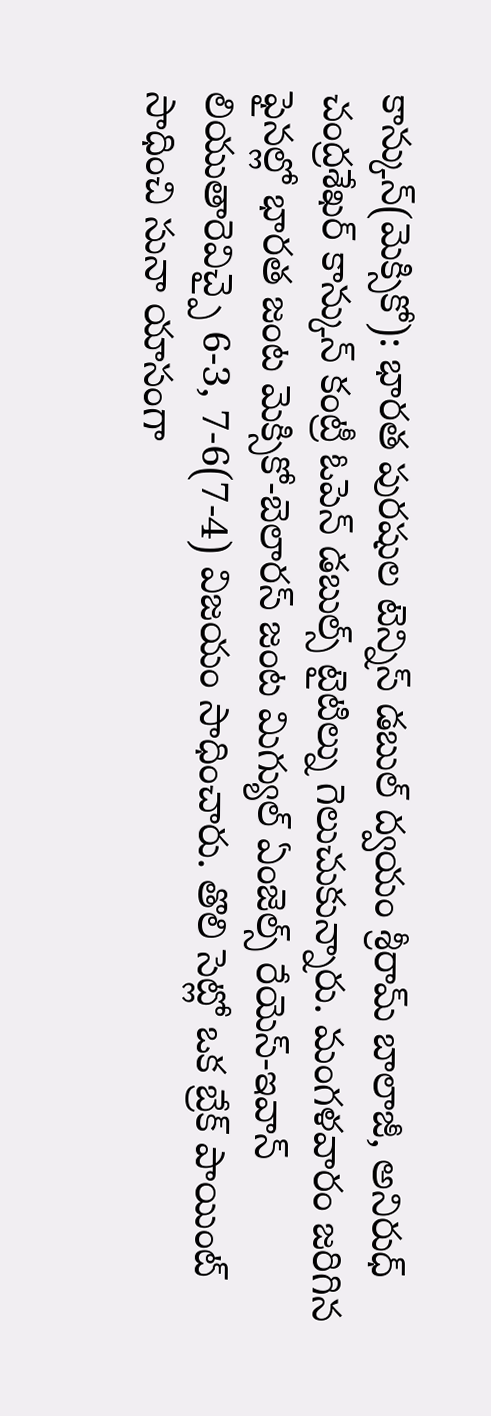కాన్కున్(మెక్సికో): భారత పురషుల టెన్నిస్ డబుల్ ద్వయం శ్రీరామ్ బాలాజీ, అనిరుధ్ చంద్రశేఖర్ కాన్కున్ కంట్రీ ఓపెన్ డబుల్స్ టైటిల్ను గెలుచుకున్నారు. మంగళవారం జరిగిన ఫైనల్లో భారత జంట మెక్సికో-బెలారస్ జంట మిగ్యుల్ ఏంజెల్స్ రేయెస్-ఇవాన్ లియుతారెవిచ్పై 6-3, 7-6(7-4) విజయం సాధించారు. తొలి సెట్లో ఒక బ్రేక్ పాయింట్ సాధించి సునా యాసంగా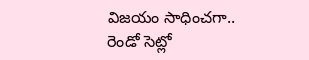విజయం సాధించగా.. రెండో సెట్లో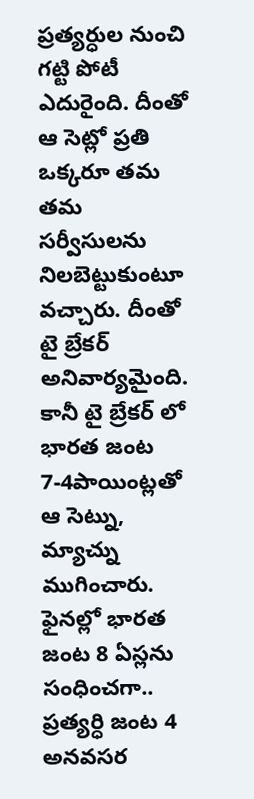ప్రత్యర్ధుల నుంచి గట్టి పోటీ ఎదురైంది. దీంతో ఆ సెట్లో ప్రతి ఒక్కరూ తమ తమ సర్వీసులను నిలబెట్టుకుంటూ వచ్చారు. దీంతో టై బ్రేకర్ అనివార్యమైంది. కానీ టై బ్రేకర్ లో భారత జంట 7-4పాయింట్లతో ఆ సెట్ను, మ్యాచ్ను ముగించారు. ఫైనల్లో భారత జంట 8 ఏస్లను సంధించగా.. ప్రత్యర్ధి జంట 4 అనవసర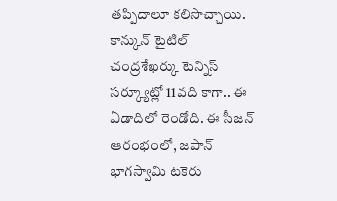తప్పిదాలూ కలిసొచ్చాయి. కాన్కున్ టైటిల్ చంద్రశేఖర్కు టెన్నిస్ సర్క్యూట్లో 11వది కాగా.. ఈ ఏడాదిలో రెండోది. ఈ సీజన్ ఆరంభంలో, జపాన్ భాగస్వామి టకెరు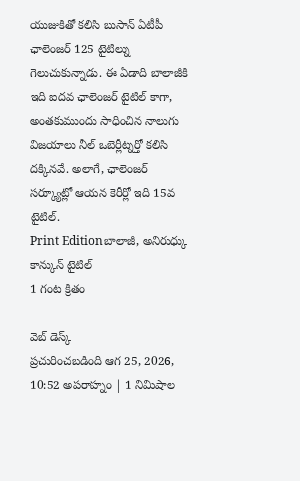యుజుకితో కలిసి బుసాన్ ఏటీపీ ఛాలెంజర్ 125 టైటిల్ను గెలుచుకున్నాడు. ఈ ఏడాది బాలాజీకి ఇది ఐదవ ఛాలెంజర్ టైటిల్ కాగా, అంతకుముందు సాధించిన నాలుగు విజయాలు నీల్ ఒబెర్లీట్నర్తో కలిసి దక్కినవే. అలాగే, ఛాలెంజర్ సర్క్యూట్లో ఆయన కెరీర్లో ఇది 15వ టైటిల్.
Print Editionబాలాజీ, అనిరుధ్కు కాన్కున్ టైటిల్
1 గంట క్రితం

వెబ్ డెస్క్
ప్రచురించబడింది ఆగ 25, 2026, 10:52 అపరాహ్నం | 1 నిమిషాల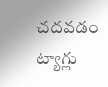చదవడం
ట్యాగ్లు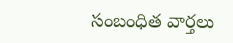సంబంధిత వార్తలు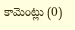కామెంట్లు (0)